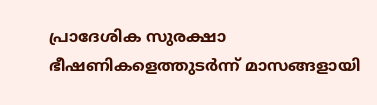പ്രാദേശിക സുരക്ഷാ ഭീഷണികളെത്തുടർന്ന് മാസങ്ങളായി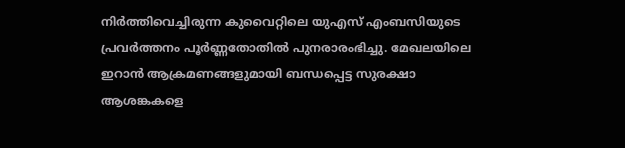നിർത്തിവെച്ചിരുന്ന കുവൈറ്റിലെ യുഎസ് എംബസിയുടെ പ്രവർത്തനം പൂർണ്ണതോതിൽ പുനരാരംഭിച്ചു. മേഖലയിലെ ഇറാൻ ആക്രമണങ്ങളുമായി ബന്ധപ്പെട്ട സുരക്ഷാ ആശങ്കകളെ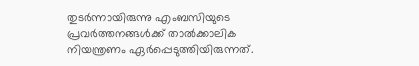തുടർന്നായിരുന്നു എംബസിയുടെ പ്രവർത്തനങ്ങൾക്ക് താൽക്കാലിക നിയന്ത്രണം ഏർപ്പെടുത്തിയിരുന്നത്.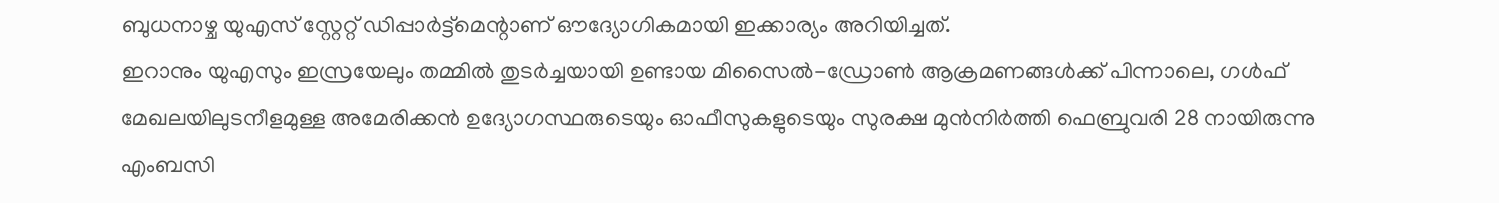ബുധനാഴ്ച യുഎസ് സ്റ്റേറ്റ് ഡിപ്പാർട്ട്മെന്റാണ് ഔദ്യോഗികമായി ഇക്കാര്യം അറിയിച്ചത്.
ഇറാനും യുഎസും ഇസ്രയേലും തമ്മിൽ തുടർച്ചയായി ഉണ്ടായ മിസൈൽ-ഡ്രോൺ ആക്രമണങ്ങൾക്ക് പിന്നാലെ, ഗൾഫ് മേഖലയിലുടനീളമുള്ള അമേരിക്കൻ ഉദ്യോഗസ്ഥരുടെയും ഓഫീസുകളുടെയും സുരക്ഷ മുൻനിർത്തി ഫെബ്രുവരി 28 നായിരുന്നു എംബസി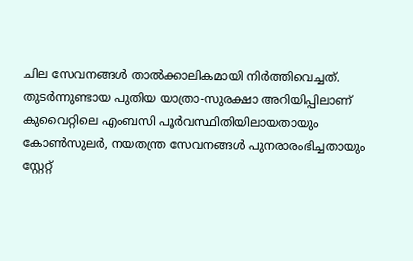ചില സേവനങ്ങൾ താൽക്കാലികമായി നിർത്തിവെച്ചത്. തുടർന്നുണ്ടായ പുതിയ യാത്രാ-സുരക്ഷാ അറിയിപ്പിലാണ് കുവൈറ്റിലെ എംബസി പൂർവസ്ഥിതിയിലായതായും കോൺസുലർ, നയതന്ത്ര സേവനങ്ങൾ പുനരാരംഭിച്ചതായും സ്റ്റേറ്റ്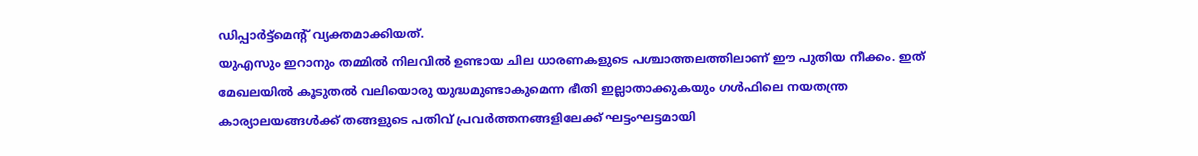ഡിപ്പാർട്ട്മെന്റ് വ്യക്തമാക്കിയത്.
യുഎസും ഇറാനും തമ്മിൽ നിലവിൽ ഉണ്ടായ ചില ധാരണകളുടെ പശ്ചാത്തലത്തിലാണ് ഈ പുതിയ നീക്കം. ഇത് മേഖലയിൽ കൂടുതൽ വലിയൊരു യുദ്ധമുണ്ടാകുമെന്ന ഭീതി ഇല്ലാതാക്കുകയും ഗൾഫിലെ നയതന്ത്ര കാര്യാലയങ്ങൾക്ക് തങ്ങളുടെ പതിവ് പ്രവർത്തനങ്ങളിലേക്ക് ഘട്ടംഘട്ടമായി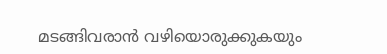മടങ്ങിവരാൻ വഴിയൊരുക്കുകയും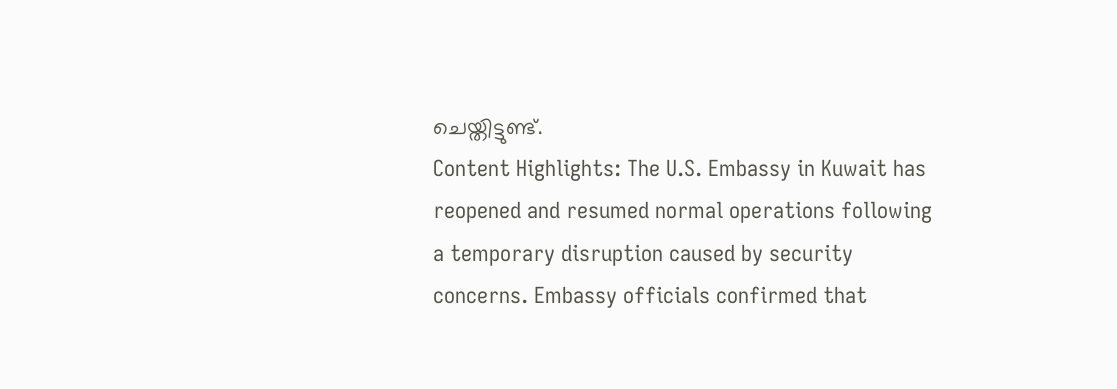ചെയ്തിട്ടുണ്ട്.
Content Highlights: The U.S. Embassy in Kuwait has reopened and resumed normal operations following a temporary disruption caused by security concerns. Embassy officials confirmed that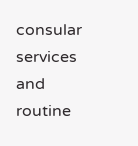consular services and routine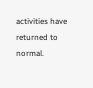activities have returned to normal.